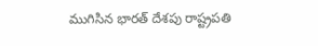ముగిసిన భారత్ దేశపు రాష్ట్రపతి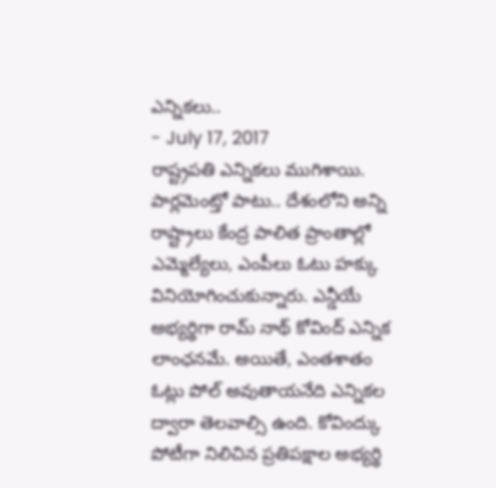ఎన్నికలు..
- July 17, 2017
రాష్ట్రపతి ఎన్నికలు ముగిశాయి. పార్లమెంట్తో పాటు.. దేశంలోని అన్ని రాష్ట్రాలు కేంద్ర పాలిత ప్రాంతాల్లో ఎమ్మెల్యేలు, ఎంపీలు ఓటు హక్కు వినియోగించుకున్నారు. ఎన్డీయే అభ్యర్థిగా రామ్ నాథ్ కోవింద్ ఎన్నిక లాంఛనమే. అయితే, ఎంతశాతం ఓట్లు పోల్ అవుతాయనేది ఎన్నికల ద్వారా తెలవాల్సి ఉంది. కోవింద్కు పోటీగా నిలిచిన ప్రతిపక్షాల అభ్యర్థి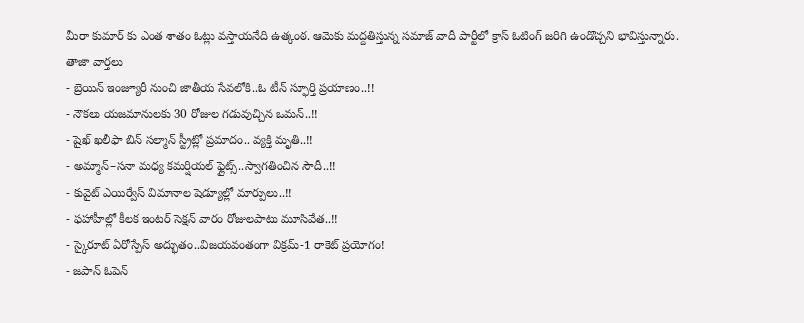మీరా కుమార్ కు ఎంత శాతం ఓట్లు వస్తాయనేది ఉత్కంఠ. ఆమెకు మద్దతిస్తున్న సమాజ్ వాదీ పార్టీలో క్రాస్ ఓటింగ్ జరిగి ఉండొచ్చని భావిస్తున్నారు.
తాజా వార్తలు
- బ్రెయిన్ ఇంజ్యూరీ నుంచి జాతీయ సేవలోకి..ఓ టీన్ స్ఫూర్తి ప్రయాణం..!!
- నౌకలు యజమానులకు 30 రోజుల గడువుచ్చిన ఒమన్..!!
- షైఖ్ ఖలీఫా బిన్ సల్మాన్ స్ట్రీట్లో ప్రమాదం.. వ్యక్తి మృతి..!!
- అమ్మాన్–సనా మధ్య కమర్షియల్ ఫ్లైట్స్..స్వాగతించిన సౌదీ..!!
- కువైట్ ఎయిర్వేస్ విమానాల షెడ్యూల్లో మార్పులు..!!
- ఫహాహీల్లో కీలక ఇంటర్ సెక్షన్ వారం రోజులపాటు మూసివేత..!!
- స్కైరూట్ ఏరోస్పేస్ అద్భుతం..విజయవంతంగా విక్రమ్-1 రాకెట్ ప్రయోగం!
- జపాన్ ఓపెన్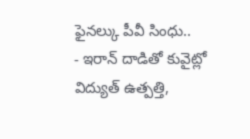ఫైనల్కు పీవీ సింధు..
- ఇరాన్ దాడితో కువైట్లో విద్యుత్ ఉత్పత్తి,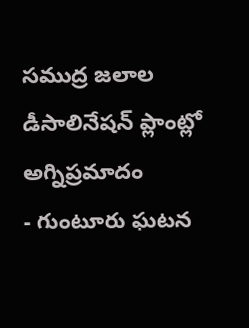సముద్ర జలాల డీసాలినేషన్ ప్లాంట్లో అగ్నిప్రమాదం
- గుంటూరు ఘటన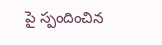పై స్పందించిన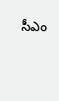సీఎం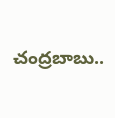చంద్రబాబు..